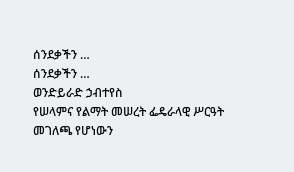ሰንደቃችን …
ሰንደቃችን …
ወንድይራድ ኃብተየስ
የሠላምና የልማት መሠረት ፌዴራላዊ ሥርዓት መገለጫ የሆነውን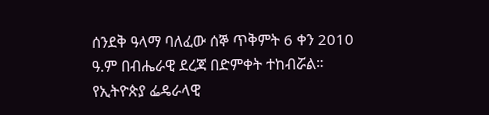ሰንደቅ ዓላማ ባለፈው ሰኞ ጥቅምት 6 ቀን 2010 ዓ.ም በብሔራዊ ደረጃ በድምቀት ተከብሯል። የኢትዮጵያ ፌዴራላዊ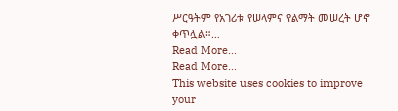ሥርዓትም የአገሪቱ የሠላምና የልማት መሠረት ሆኖ ቀጥሏል።…
Read More...
Read More...
This website uses cookies to improve your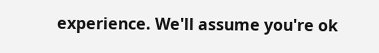experience. We'll assume you're ok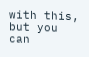with this, but you can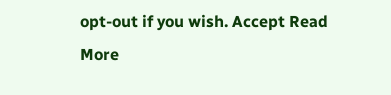opt-out if you wish. Accept Read More